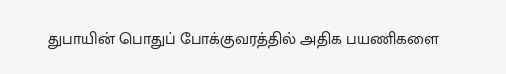துபாயின் பொதுப் போக்குவரத்தில் அதிக பயணிகளை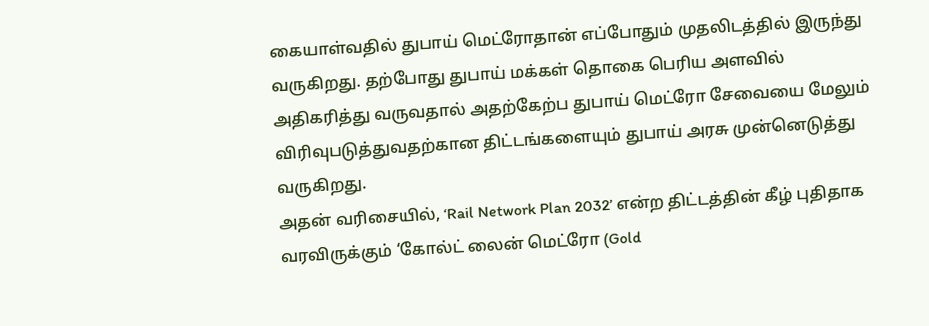கையாள்வதில் துபாய் மெட்ரோதான் எப்போதும் முதலிடத்தில் இருந்து வருகிறது. தற்போது துபாய் மக்கள் தொகை பெரிய அளவில் அதிகரித்து வருவதால் அதற்கேற்ப துபாய் மெட்ரோ சேவையை மேலும் விரிவுபடுத்துவதற்கான திட்டங்களையும் துபாய் அரசு முன்னெடுத்து வருகிறது.
அதன் வரிசையில், ‘Rail Network Plan 2032’ என்ற திட்டத்தின் கீழ் புதிதாக வரவிருக்கும் ‘கோல்ட் லைன் மெட்ரோ (Gold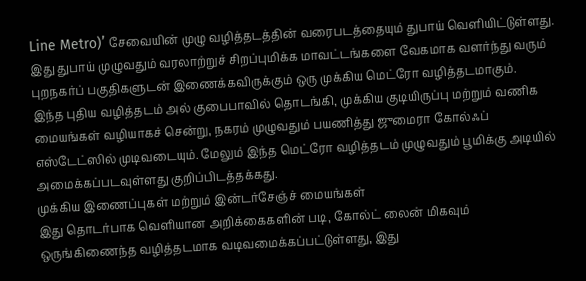Line Metro)’ சேவையின் முழு வழித்தடத்தின் வரைபடத்தையும் துபாய் வெளியிட்டுள்ளது. இது துபாய் முழுவதும் வரலாற்றுச் சிறப்புமிக்க மாவட்டங்களை வேகமாக வளர்ந்து வரும் புறநகர்ப் பகுதிகளுடன் இணைக்கவிருக்கும் ஒரு முக்கிய மெட்ரோ வழித்தடமாகும்.
இந்த புதிய வழித்தடம் அல் குபைபாவில் தொடங்கி, முக்கிய குடியிருப்பு மற்றும் வணிக மையங்கள் வழியாகச் சென்று, நகரம் முழுவதும் பயணித்து ஜுமைரா கோல்ஃப் எஸ்டேட்ஸில் முடிவடையும். மேலும் இந்த மெட்ரோ வழித்தடம் முழுவதும் பூமிக்கு அடியில் அமைக்கப்படவுள்ளது குறிப்பிடத்தக்கது.
முக்கிய இணைப்புகள் மற்றும் இன்டர்சேஞ்ச் மையங்கள்
இது தொடர்பாக வெளியான அறிக்கைகளின் படி, கோல்ட் லைன் மிகவும் ஒருங்கிணைந்த வழித்தடமாக வடிவமைக்கப்பட்டுள்ளது, இது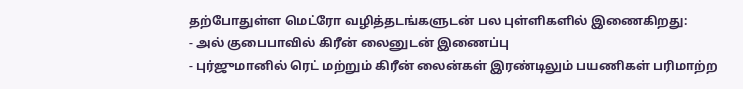தற்போதுள்ள மெட்ரோ வழித்தடங்களுடன் பல புள்ளிகளில் இணைகிறது:
- அல் குபைபாவில் கிரீன் லைனுடன் இணைப்பு
- புர்ஜுமானில் ரெட் மற்றும் கிரீன் லைன்கள் இரண்டிலும் பயணிகள் பரிமாற்ற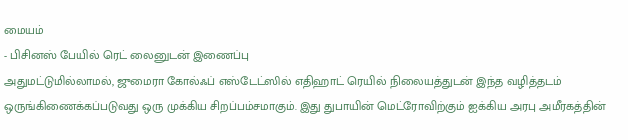மையம்
- பிசினஸ் பேயில் ரெட் லைனுடன் இணைப்பு
அதுமட்டுமில்லாமல், ஜுமைரா கோல்ஃப் எஸ்டேட்ஸில் எதிஹாட் ரெயில் நிலையத்துடன் இந்த வழித்தடம் ஒருங்கிணைக்கப்படுவது ஒரு முக்கிய சிறப்பம்சமாகும். இது துபாயின் மெட்ரோவிற்கும் ஐக்கிய அரபு அமீரகத்தின்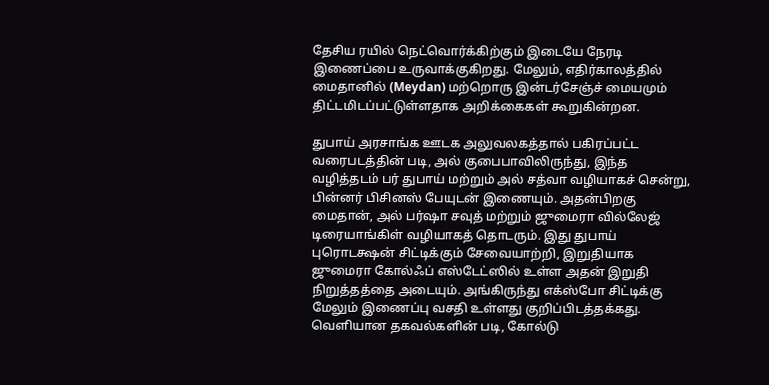தேசிய ரயில் நெட்வொர்க்கிற்கும் இடையே நேரடி இணைப்பை உருவாக்குகிறது. மேலும், எதிர்காலத்தில் மைதானில் (Meydan) மற்றொரு இன்டர்சேஞ்ச் மையமும் திட்டமிடப்பட்டுள்ளதாக அறிக்கைகள் கூறுகின்றன.

துபாய் அரசாங்க ஊடக அலுவலகத்தால் பகிரப்பட்ட வரைபடத்தின் படி, அல் குபைபாவிலிருந்து, இந்த வழித்தடம் பர் துபாய் மற்றும் அல் சத்வா வழியாகச் சென்று, பின்னர் பிசினஸ் பேயுடன் இணையும். அதன்பிறகு மைதான், அல் பர்ஷா சவுத் மற்றும் ஜுமைரா வில்லேஜ் டிரையாங்கிள் வழியாகத் தொடரும். இது துபாய் புரொடக்ஷன் சிட்டிக்கும் சேவையாற்றி, இறுதியாக ஜுமைரா கோல்ஃப் எஸ்டேட்ஸில் உள்ள அதன் இறுதி நிறுத்தத்தை அடையும். அங்கிருந்து எக்ஸ்போ சிட்டிக்கு மேலும் இணைப்பு வசதி உள்ளது குறிப்பிடத்தக்கது.
வெளியான தகவல்களின் படி, கோல்டு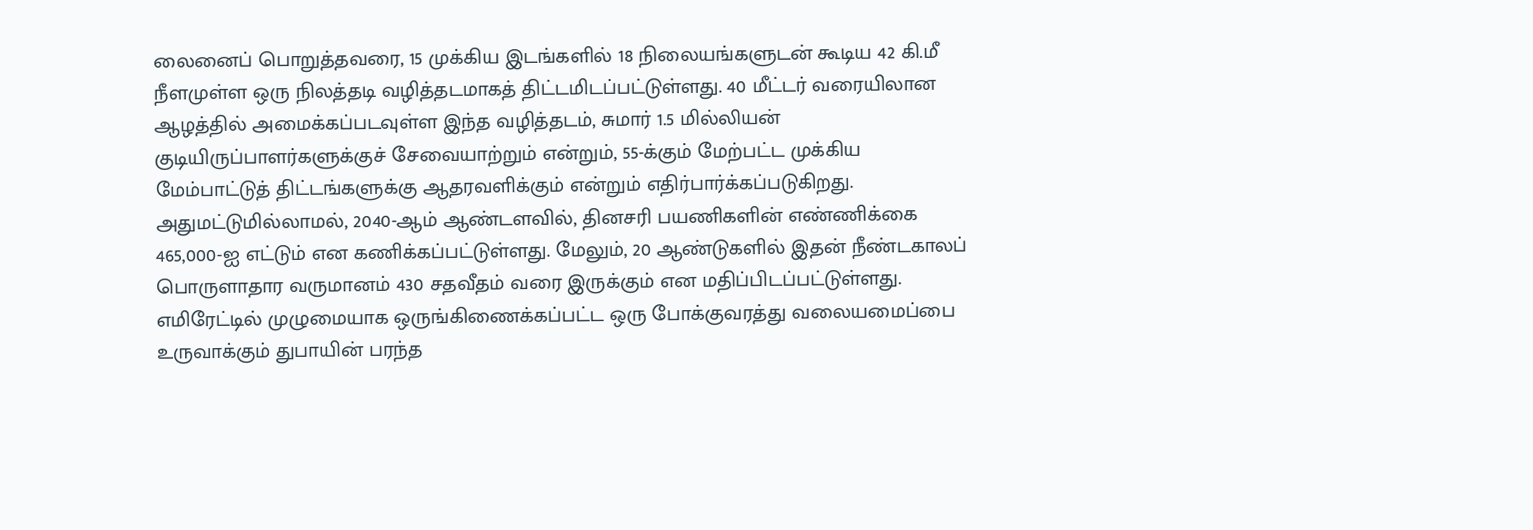லைனைப் பொறுத்தவரை, 15 முக்கிய இடங்களில் 18 நிலையங்களுடன் கூடிய 42 கி.மீ நீளமுள்ள ஒரு நிலத்தடி வழித்தடமாகத் திட்டமிடப்பட்டுள்ளது. 40 மீட்டர் வரையிலான ஆழத்தில் அமைக்கப்படவுள்ள இந்த வழித்தடம், சுமார் 1.5 மில்லியன் குடியிருப்பாளர்களுக்குச் சேவையாற்றும் என்றும், 55-க்கும் மேற்பட்ட முக்கிய மேம்பாட்டுத் திட்டங்களுக்கு ஆதரவளிக்கும் என்றும் எதிர்பார்க்கப்படுகிறது.
அதுமட்டுமில்லாமல், 2040-ஆம் ஆண்டளவில், தினசரி பயணிகளின் எண்ணிக்கை 465,000-ஐ எட்டும் என கணிக்கப்பட்டுள்ளது. மேலும், 20 ஆண்டுகளில் இதன் நீண்டகாலப் பொருளாதார வருமானம் 430 சதவீதம் வரை இருக்கும் என மதிப்பிடப்பட்டுள்ளது.
எமிரேட்டில் முழுமையாக ஒருங்கிணைக்கப்பட்ட ஒரு போக்குவரத்து வலையமைப்பை உருவாக்கும் துபாயின் பரந்த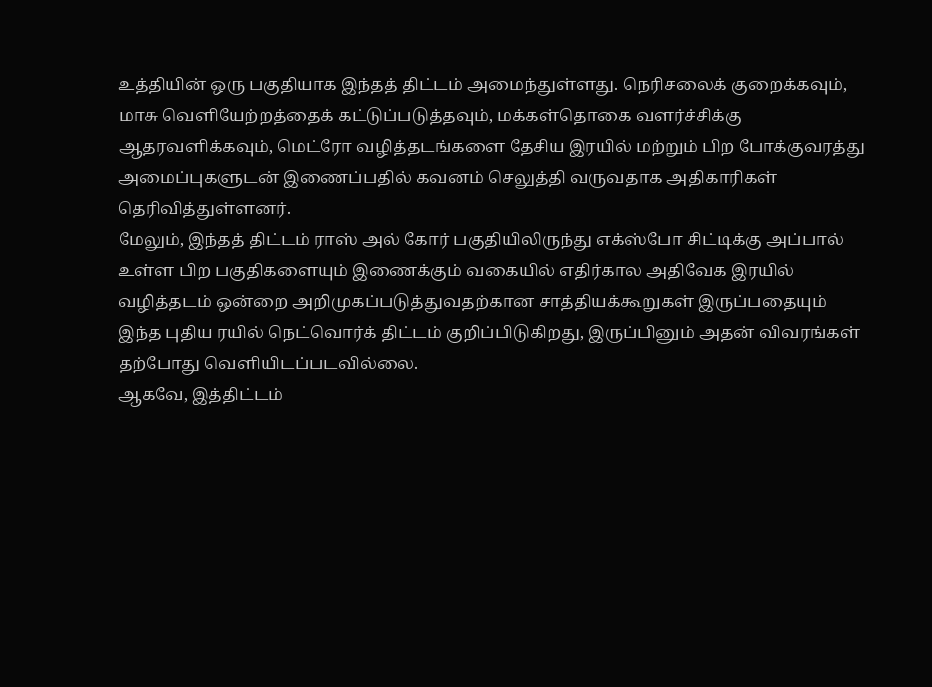உத்தியின் ஒரு பகுதியாக இந்தத் திட்டம் அமைந்துள்ளது. நெரிசலைக் குறைக்கவும், மாசு வெளியேற்றத்தைக் கட்டுப்படுத்தவும், மக்கள்தொகை வளர்ச்சிக்கு ஆதரவளிக்கவும், மெட்ரோ வழித்தடங்களை தேசிய இரயில் மற்றும் பிற போக்குவரத்து அமைப்புகளுடன் இணைப்பதில் கவனம் செலுத்தி வருவதாக அதிகாரிகள் தெரிவித்துள்ளனர்.
மேலும், இந்தத் திட்டம் ராஸ் அல் கோர் பகுதியிலிருந்து எக்ஸ்போ சிட்டிக்கு அப்பால் உள்ள பிற பகுதிகளையும் இணைக்கும் வகையில் எதிர்கால அதிவேக இரயில் வழித்தடம் ஒன்றை அறிமுகப்படுத்துவதற்கான சாத்தியக்கூறுகள் இருப்பதையும் இந்த புதிய ரயில் நெட்வொர்க் திட்டம் குறிப்பிடுகிறது, இருப்பினும் அதன் விவரங்கள் தற்போது வெளியிடப்படவில்லை.
ஆகவே, இத்திட்டம்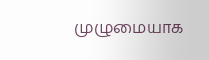முழுமையாக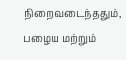நிறைவடைந்ததும், பழைய மற்றும்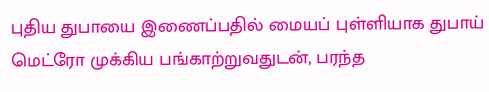புதிய துபாயை இணைப்பதில் மையப் புள்ளியாக துபாய் மெட்ரோ முக்கிய பங்காற்றுவதுடன், பரந்த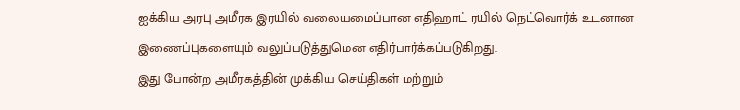ஐக்கிய அரபு அமீரக இரயில் வலையமைப்பான எதிஹாட் ரயில் நெட்வொர்க் உடனான இணைப்புகளையும் வலுப்படுத்துமென எதிர்பார்க்கப்படுகிறது.
இது போன்ற அமீரகத்தின் முக்கிய செய்திகள் மற்றும்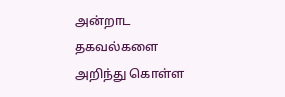அன்றாட தகவல்களை அறிந்து கொள்ள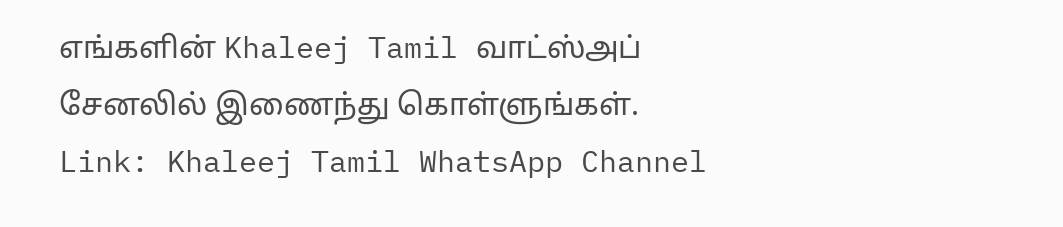எங்களின் Khaleej Tamil வாட்ஸ்அப் சேனலில் இணைந்து கொள்ளுங்கள்.
Link: Khaleej Tamil WhatsApp Channel